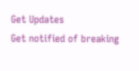Get Updates
Get notified of breaking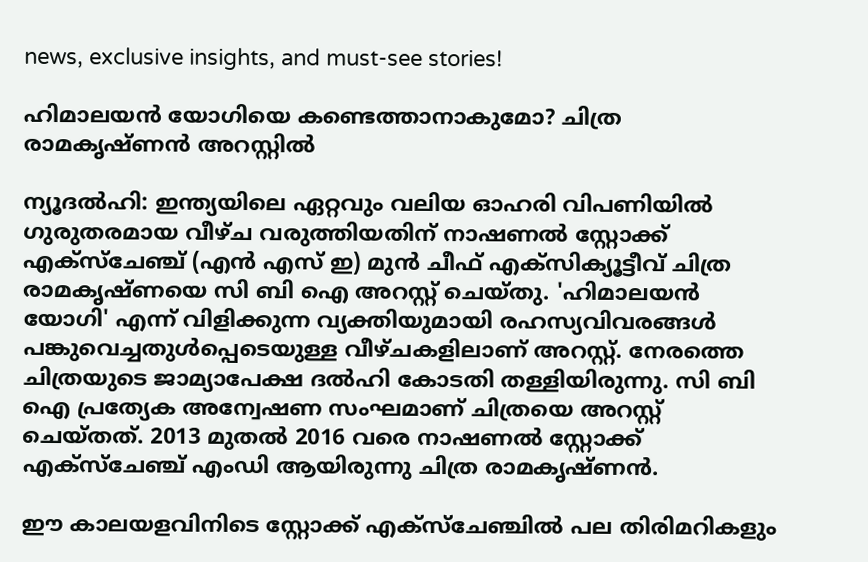news, exclusive insights, and must-see stories!

ഹിമാലയന്‍ യോഗിയെ കണ്ടെത്താനാകുമോ? ചിത്ര രാമകൃഷ്ണന്‍ അറസ്റ്റില്‍

ന്യൂദല്‍ഹി: ഇന്ത്യയിലെ ഏറ്റവും വലിയ ഓഹരി വിപണിയില്‍ ഗുരുതരമായ വീഴ്ച വരുത്തിയതിന് നാഷണല്‍ സ്റ്റോക്ക് എക്‌സ്‌ചേഞ്ച് (എന്‍ എസ് ഇ) മുന്‍ ചീഫ് എക്‌സിക്യൂട്ടീവ് ചിത്ര രാമകൃഷ്ണയെ സി ബി ഐ അറസ്റ്റ് ചെയ്തു. 'ഹിമാലയന്‍ യോഗി' എന്ന് വിളിക്കുന്ന വ്യക്തിയുമായി രഹസ്യവിവരങ്ങള്‍ പങ്കുവെച്ചതുള്‍പ്പെടെയുള്ള വീഴ്ചകളിലാണ് അറസ്റ്റ്. നേരത്തെ ചിത്രയുടെ ജാമ്യാപേക്ഷ ദല്‍ഹി കോടതി തള്ളിയിരുന്നു. സി ബി ഐ പ്രത്യേക അന്വേഷണ സംഘമാണ് ചിത്രയെ അറസ്റ്റ് ചെയ്തത്. 2013 മുതല്‍ 2016 വരെ നാഷണല്‍ സ്റ്റോക്ക് എക്‌സ്‌ചേഞ്ച് എംഡി ആയിരുന്നു ചിത്ര രാമകൃഷ്ണന്‍.

ഈ കാലയളവിനിടെ സ്റ്റോക്ക് എക്‌സ്‌ചേഞ്ചില്‍ പല തിരിമറികളും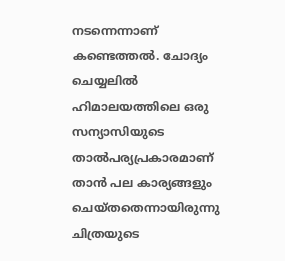നടന്നെന്നാണ് കണ്ടെത്തല്‍. ചോദ്യം ചെയ്യലില്‍ ഹിമാലയത്തിലെ ഒരു സന്യാസിയുടെ താല്‍പര്യപ്രകാരമാണ് താന്‍ പല കാര്യങ്ങളും ചെയ്തതെന്നായിരുന്നു ചിത്രയുടെ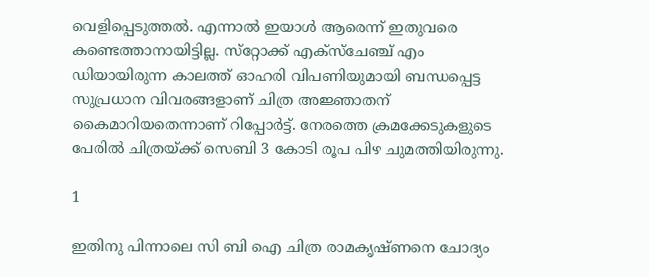വെളിപ്പെടുത്തല്‍. എന്നാല്‍ ഇയാള്‍ ആരെന്ന് ഇതുവരെ കണ്ടെത്താനായിട്ടില്ല. സ്‌റ്റോക്ക് എക്‌സ്‌ചേഞ്ച് എം ഡിയായിരുന്ന കാലത്ത് ഓഹരി വിപണിയുമായി ബന്ധപ്പെട്ട സുപ്രധാന വിവരങ്ങളാണ് ചിത്ര അജ്ഞാതന് കൈമാറിയതെന്നാണ് റിപ്പോര്‍ട്ട്. നേരത്തെ ക്രമക്കേടുകളുടെ പേരില്‍ ചിത്രയ്ക്ക് സെബി 3 കോടി രൂപ പിഴ ചുമത്തിയിരുന്നു.

1

ഇതിനു പിന്നാലെ സി ബി ഐ ചിത്ര രാമകൃഷ്ണനെ ചോദ്യം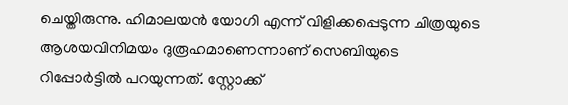ചെയ്തിരുന്നു. ഹിമാലയന്‍ യോഗി എന്ന് വിളിക്കപ്പെടുന്ന ചിത്രയുടെ ആശയവിനിമയം ദുരൂഹമാണെന്നാണ് സെബിയുടെ റിപ്പോര്‍ട്ടില്‍ പറയുന്നത്. സ്റ്റോക്ക്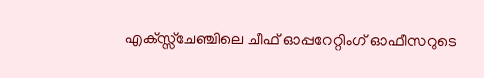എക്സ്സ്‌ചേഞ്ചിലെ ചീഫ് ഓപ്പറേറ്റിംഗ് ഓഫീസറുടെ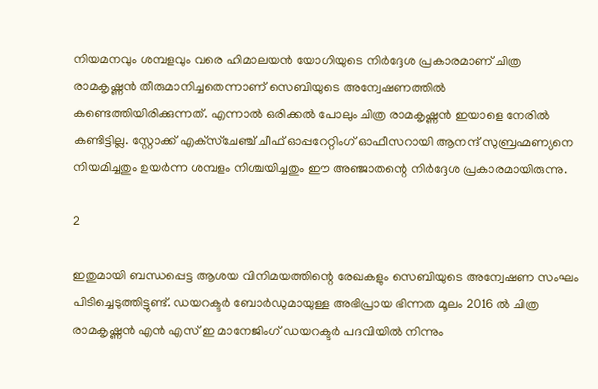നിയമനവും ശമ്പളവും വരെ ഹിമാലയന്‍ യോഗിയുടെ നിര്‍ദ്ദേശ പ്രകാരമാണ് ചിത്ര രാമകൃഷ്ണന്‍ തീരുമാനിച്ചതെന്നാണ് സെബിയുടെ അന്വേഷണത്തില്‍ കണ്ടെത്തിയിരിക്കുന്നത്. എന്നാല്‍ ഒരിക്കല്‍ പോലും ചിത്ര രാമകൃഷ്ണന്‍ ഇയാളെ നേരില്‍ കണ്ടിട്ടില്ല. സ്റ്റോക്ക് എക്‌സ്‌ചേഞ്ച് ചീഫ് ഓപ്പറേറ്റിംഗ് ഓഫീസറായി ആനന്ദ് സുബ്രഹ്മണ്യനെ നിയമിച്ചതും ഉയര്‍ന്ന ശമ്പളം നിശ്ചയിച്ചതും ഈ അഞ്ജാതന്റെ നിര്‍ദ്ദേശ പ്രകാരമായിരുന്നു.

2

ഇതുമായി ബന്ധപ്പെട്ട ആശയ വിനിമയത്തിന്റെ രേഖകളും സെബിയുടെ അന്വേഷണ സംഘം പിടിച്ചെടുത്തിട്ടുണ്ട്. ഡയറക്ടര്‍ ബോര്‍ഡുമായുള്ള അഭിപ്രായ ഭിന്നത മൂലം 2016 ല്‍ ചിത്ര രാമകൃഷ്ണന്‍ എന്‍ എസ് ഇ മാനേജിംഗ് ഡയറക്ടര്‍ പദവിയില്‍ നിന്നും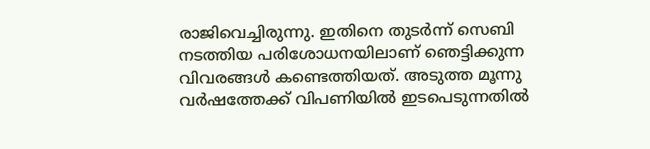രാജിവെച്ചിരുന്നു. ഇതിനെ തുടര്‍ന്ന് സെബി നടത്തിയ പരിശോധനയിലാണ് ഞെട്ടിക്കുന്ന വിവരങ്ങള്‍ കണ്ടെത്തിയത്. അടുത്ത മൂന്നു വര്‍ഷത്തേക്ക് വിപണിയില്‍ ഇടപെടുന്നതില്‍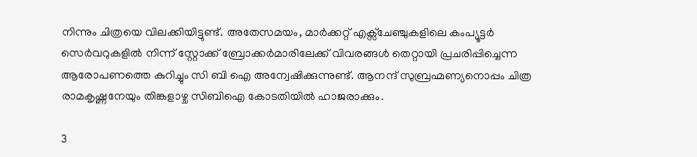നിന്നും ചിത്രയെ വിലക്കിയിട്ടുണ്ട്. അതേസമയം, മാര്‍ക്കറ്റ് എക്സ്ചേഞ്ചുകളിലെ കംപ്യൂട്ടര്‍ സെര്‍വറുകളില്‍ നിന്ന് സ്റ്റോക്ക് ബ്രോക്കര്‍മാരിലേക്ക് വിവരങ്ങള്‍ തെറ്റായി പ്രചരിപ്പിച്ചെന്ന ആരോപണത്തെ കുറിച്ചും സി ബി ഐ അന്വേഷിക്കുന്നുണ്ട്. ആനന്ദ് സുബ്രഹ്മണ്യനൊപ്പം ചിത്ര രാമകൃഷ്ണനേയും തിങ്കളാഴ്ച സിബിഐ കോടതിയില്‍ ഹാജരാക്കും.

3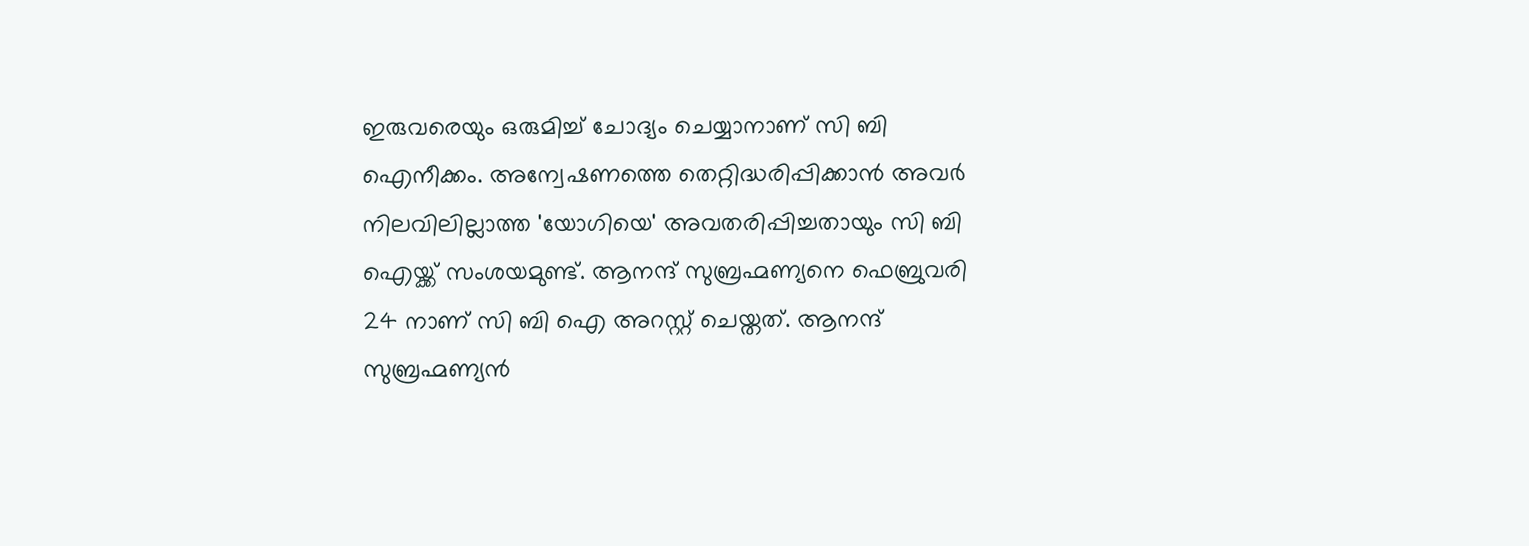ഇരുവരെയും ഒരുമിച്ച് ചോദ്യം ചെയ്യാനാണ് സി ബി ഐനീക്കം. അന്വേഷണത്തെ തെറ്റിദ്ധരിപ്പിക്കാന്‍ അവര്‍ നിലവിലില്ലാത്ത 'യോഗിയെ' അവതരിപ്പിച്ചതായും സി ബി ഐയ്ക്ക് സംശയമുണ്ട്. ആനന്ദ് സുബ്രഹ്മണ്യനെ ഫെബ്രുവരി 24 നാണ് സി ബി ഐ അറസ്റ്റ് ചെയ്തത്. ആനന്ദ് സുബ്രഹ്മണ്യന്‍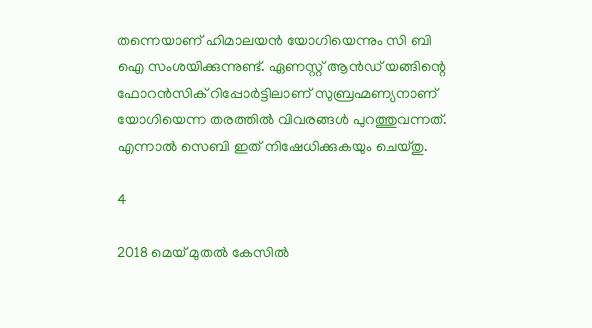തന്നെയാണ് ഹിമാലയന്‍ യോഗിയെന്നും സി ബി ഐ സംശയിക്കുന്നുണ്ട്. ഏണസ്റ്റ് ആന്‍ഡ് യങ്ങിന്റെ ഫോറന്‍സിക് റിപ്പോര്‍ട്ടിലാണ് സുബ്രഹ്മണ്യനാണ് യോഗിയെന്ന തരത്തില്‍ വിവരങ്ങള്‍ പുറത്തുവന്നത്. എന്നാല്‍ സെബി ഇത് നിഷേധിക്കുകയും ചെയ്തു.

4

2018 മെയ് മുതല്‍ കേസില്‍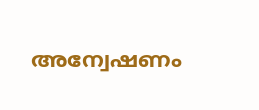അന്വേഷണം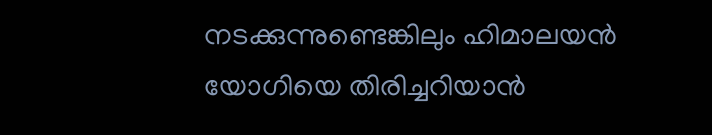നടക്കുന്നുണ്ടെങ്കിലും ഹിമാലയന്‍ യോഗിയെ തിരിച്ചറിയാന്‍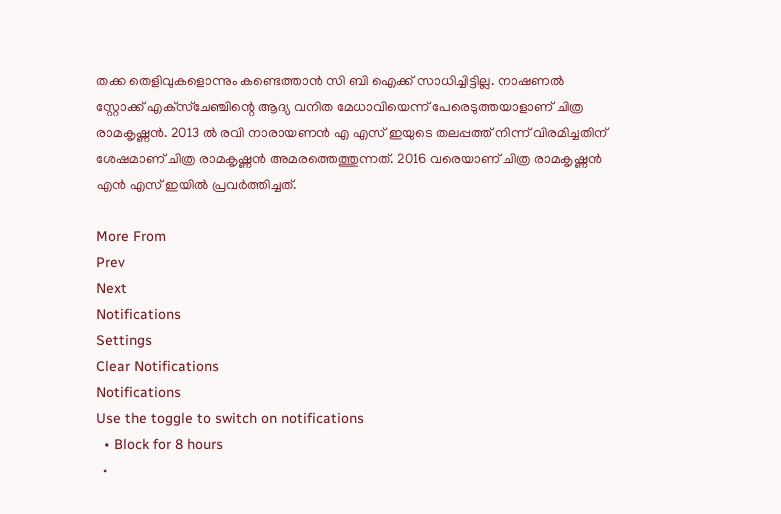തക്ക തെളിവുകളൊന്നും കണ്ടെത്താന്‍ സി ബി ഐക്ക് സാധിച്ചിട്ടില്ല. നാഷണല്‍ സ്റ്റോക്ക് എക്‌സ്‌ചേഞ്ചിന്റെ ആദ്യ വനിത മേധാവിയെന്ന് പേരെടുത്തയാളാണ് ചിത്ര രാമകൃഷ്ണന്‍. 2013 ല്‍ രവി നാരായണന്‍ എ എസ് ഇയുടെ തലപ്പത്ത് നിന്ന് വിരമിച്ചതിന് ശേഷമാണ് ചിത്ര രാമകൃഷ്ണന്‍ അമരത്തെത്തുന്നത്. 2016 വരെയാണ് ചിത്ര രാമകൃഷ്ണന്‍ എന്‍ എസ് ഇയില്‍ പ്രവര്‍ത്തിച്ചത്.

More From
Prev
Next
Notifications
Settings
Clear Notifications
Notifications
Use the toggle to switch on notifications
  • Block for 8 hours
  •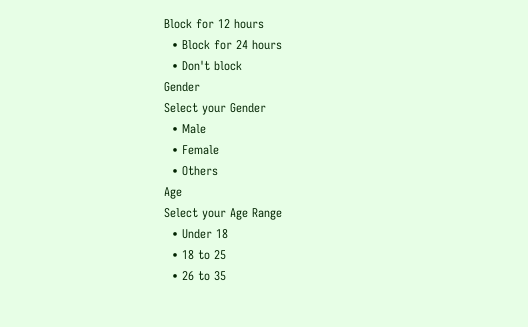Block for 12 hours
  • Block for 24 hours
  • Don't block
Gender
Select your Gender
  • Male
  • Female
  • Others
Age
Select your Age Range
  • Under 18
  • 18 to 25
  • 26 to 35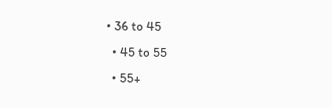• 36 to 45
  • 45 to 55
  • 55+